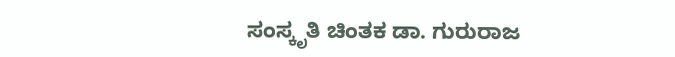ಸಂಸ್ಕೃತಿ ಚಿಂತಕ ಡಾ. ಗುರುರಾಜ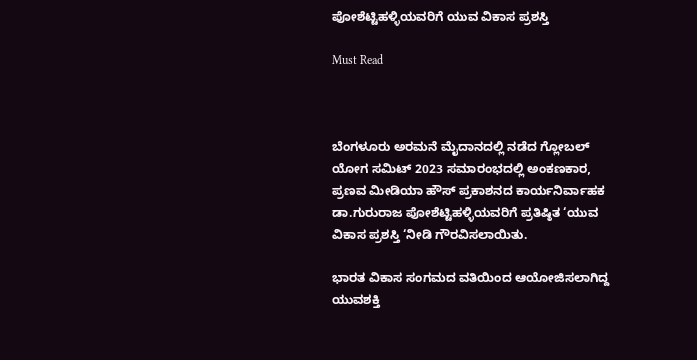ಪೋಶೆಟ್ಟಿಹಳ್ಳಿಯವರಿಗೆ ಯುವ ವಿಕಾಸ ಪ್ರಶಸ್ತಿ

Must Read



ಬೆಂಗಳೂರು ಅರಮನೆ ಮೈದಾನದಲ್ಲಿ ನಡೆದ ಗ್ಲೋಬಲ್ ಯೋಗ ಸಮಿಟ್ 2023 ಸಮಾರಂಭದಲ್ಲಿ ಅಂಕಣಕಾರ, ಪ್ರಣವ ಮೀಡಿಯಾ ಹೌಸ್ ಪ್ರಕಾಶನದ ಕಾರ್ಯನಿರ್ವಾಹಕ ಡಾ.ಗುರುರಾಜ ಪೋಶೆಟ್ಟಿಹಳ್ಳಿಯವರಿಗೆ ಪ್ರತಿಷ್ಠಿತ ‘ಯುವ ವಿಕಾಸ ಪ್ರಶಸ್ತಿ ‘ನೀಡಿ ಗೌರವಿಸಲಾಯಿತು.

ಭಾರತ ವಿಕಾಸ ಸಂಗಮದ ವತಿಯಿಂದ ಆಯೋಜಿಸಲಾಗಿದ್ದ ಯುವಶಕ್ತಿ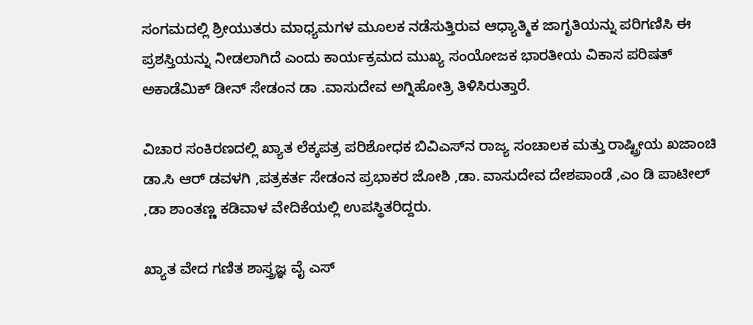ಸಂಗಮದಲ್ಲಿ ಶ್ರೀಯುತರು ಮಾಧ್ಯಮಗಳ ಮೂಲಕ ನಡೆಸುತ್ತಿರುವ ಆಧ್ಯಾತ್ಮಿಕ ಜಾಗೃತಿಯನ್ನು ಪರಿಗಣಿಸಿ ಈ ಪ್ರಶಸ್ತಿಯನ್ನು ನೀಡಲಾಗಿದೆ ಎಂದು ಕಾರ್ಯಕ್ರಮದ ಮುಖ್ಯ ಸಂಯೋಜಕ ಭಾರತೀಯ ವಿಕಾಸ ಪರಿಷತ್ ಅಕಾಡೆಮಿಕ್ ಡೀನ್ ಸೇಡಂನ ಡಾ .ವಾಸುದೇವ ಅಗ್ನಿಹೋತ್ರಿ ತಿಳಿಸಿರುತ್ತಾರೆ.

ವಿಚಾರ ಸಂಕಿರಣದಲ್ಲಿ ಖ್ಯಾತ ಲೆಕ್ಕಪತ್ರ ಪರಿಶೋಧಕ ಬಿವಿಎಸ್‌ನ ರಾಜ್ಯ ಸಂಚಾಲಕ ಮತ್ತು ರಾಷ್ಟ್ರೀಯ ಖಜಾಂಚಿ ಡಾ.ಸಿ ಆರ್ ಡವಳಗಿ ,ಪತ್ರಕರ್ತ ಸೇಡಂನ ಪ್ರಭಾಕರ ಜೋಶಿ ,ಡಾ. ವಾಸುದೇವ ದೇಶಪಾಂಡೆ ,ಎಂ ಡಿ ಪಾಟೀಲ್ ,ಡಾ ಶಾಂತಣ್ಣ ಕಡಿವಾಳ ವೇದಿಕೆಯಲ್ಲಿ ಉಪಸ್ಥಿತರಿದ್ದರು.

ಖ್ಯಾತ ವೇದ ಗಣಿತ ಶಾಸ್ತ್ರಜ್ಞ ವೈ ಎಸ್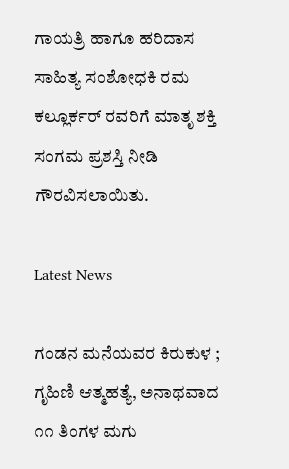ಗಾಯತ್ರಿ ಹಾಗೂ ಹರಿದಾಸ ಸಾಹಿತ್ಯ ಸಂಶೋಧಕಿ ರಮ ಕಲ್ಲೂರ್ಕರ್ ರವರಿಗೆ ಮಾತೃ ಶಕ್ತಿ ಸಂಗಮ ಪ್ರಶಸ್ತಿ ನೀಡಿ ಗೌರವಿಸಲಾಯಿತು.

Latest News

ಗಂಡನ ಮನೆಯವರ ಕಿರುಕುಳ ; ಗೃಹಿಣಿ ಆತ್ಮಹತ್ಯೆ, ಅನಾಥವಾದ ೧೧ ತಿಂಗಳ ಮಗು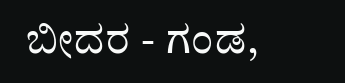ಬೀದರ - ಗಂಡ,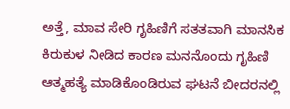ಅತ್ತೆ, ಮಾವ ಸೇರಿ ಗೃಹಿಣಿಗೆ ಸತತವಾಗಿ ಮಾನಸಿಕ ಕಿರುಕುಳ ನೀಡಿದ ಕಾರಣ ಮನನೊಂದು ಗೃಹಿಣಿ ಆತ್ಮಹತ್ಯೆ ಮಾಡಿಕೊಂಡಿರುವ ಘಟನೆ ಬೀದರನಲ್ಲಿ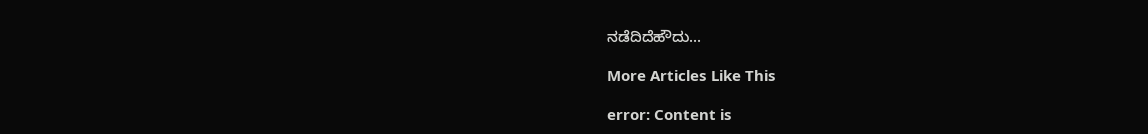ನಡೆದಿದೆಹೌದು...

More Articles Like This

error: Content is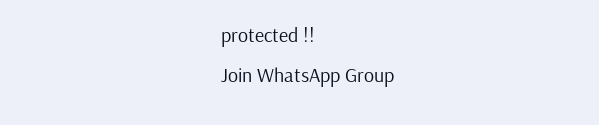protected !!
Join WhatsApp Group